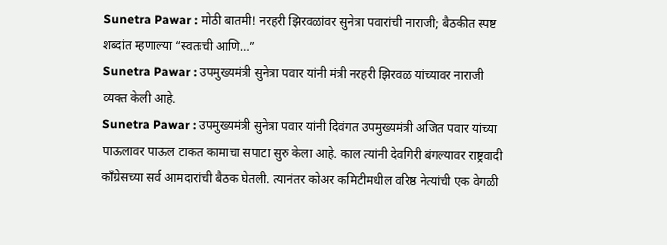Sunetra Pawar : मोठी बातमी! नरहरी झिरवळांवर सुनेत्रा पवारांची नाराजी; बैठकीत स्पष्ट शब्दांत म्हणाल्या “स्वतःची आणि…”
Sunetra Pawar : उपमुख्यमंत्री सुनेत्रा पवार यांनी मंत्री नरहरी झिरवळ यांच्यावर नाराजी व्यक्त केली आहे.
Sunetra Pawar : उपमुख्यमंत्री सुनेत्रा पवार यांनी दिवंगत उपमुख्यमंत्री अजित पवार यांच्या पाऊलावर पाऊल टाकत कामाचा सपाटा सुरु केला आहे. काल त्यांनी देवगिरी बंगल्यावर राष्ट्रवादी काँग्रेसच्या सर्व आमदारांची बैठक घेतली. त्यानंतर कोअर कमिटीमधील वरिष्ठ नेत्यांची एक वेगळी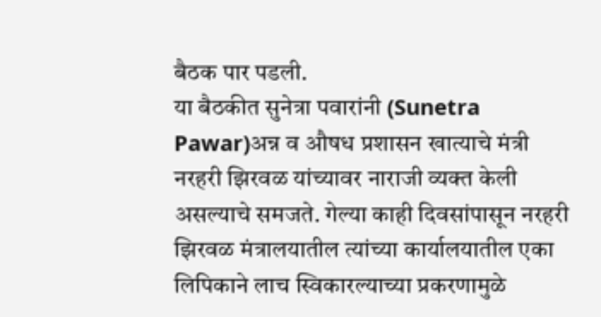बैठक पार पडली.
या बैठकीत सुनेत्रा पवारांनी (Sunetra Pawar)अन्न व औषध प्रशासन खात्याचे मंत्री नरहरी झिरवळ यांच्यावर नाराजी व्यक्त केली असल्याचे समजते. गेल्या काही दिवसांपासून नरहरी झिरवळ मंत्रालयातील त्यांच्या कार्यालयातील एका लिपिकाने लाच स्विकारल्याच्या प्रकरणामुळे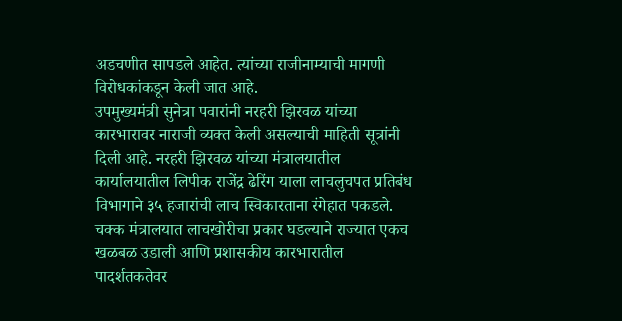अडचणीत सापडले आहेत. त्यांच्या राजीनाम्याची मागणी विरोधकांकडून केली जात आहे.
उपमुख्यमंत्री सुनेत्रा पवारांनी नरहरी झिरवळ यांच्या कारभारावर नाराजी व्यक्त केली असल्याची माहिती सूत्रांनी दिली आहे. नरहरी झिरवळ यांच्या मंत्रालयातील कार्यालयातील लिपीक राजेंद्र ढेरिंग याला लाचलुचपत प्रतिबंध विभागाने ३५ हजारांची लाच स्विकारताना रंगेहात पकडले. चक्क मंत्रालयात लाचखोरीचा प्रकार घडल्याने राज्यात एकच खळबळ उडाली आणि प्रशासकीय कारभारातील पादर्शतकतेवर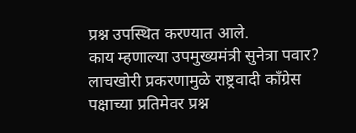प्रश्न उपस्थित करण्यात आले.
काय म्हणाल्या उपमुख्यमंत्री सुनेत्रा पवार?
लाचखोरी प्रकरणामुळे राष्ट्रवादी काँग्रेस पक्षाच्या प्रतिमेवर प्रश्न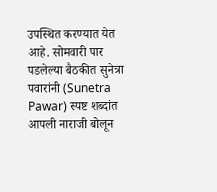उपस्थित करण्यात येत आहे. सोमवारी पार पडलेल्या बैठकीत सुनेत्रा पवारांनी (Sunetra Pawar) स्पष्ट शब्दांत आपली नाराजी बोलून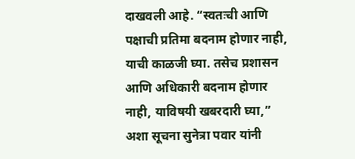दाखवली आहे. “स्वतःची आणि पक्षाची प्रतिमा बदनाम होणार नाही, याची काळजी घ्या. तसेच प्रशासन आणि अधिकारी बदनाम होणार नाही, याविषयी खबरदारी घ्या,” अशा सूचना सुनेत्रा पवार यांनी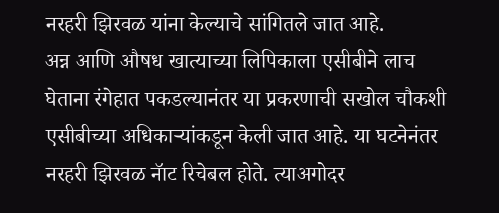नरहरी झिरवळ यांना केल्याचे सांगितले जात आहे.
अन्न आणि औषध खात्याच्या लिपिकाला एसीबीने लाच घेताना रंगेहात पकडल्यानंतर या प्रकरणाची सखोल चौकशी एसीबीच्या अधिकाऱ्यांकडून केली जात आहे. या घटनेनंतर नरहरी झिरवळ नॅाट रिचेबल होते. त्याअगोदर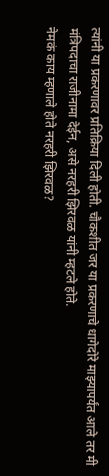त्यांनी या प्रकरणावर प्रतिक्रिया दिली होती. चौकशीत जर या प्रकरणाचे धागेदोरे माझ्यापर्यंत आले तर मी मंत्रिपदाचा राजीनामा देईन, असे नरहरी झिरवळ यांनी म्हटले होते.
नेमकं काय म्हणाले होते नरहरी झिरवळ?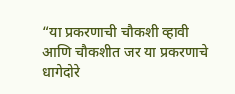“या प्रकरणाची चौकशी व्हावी आणि चौकशीत जर या प्रकरणाचे धागेदोरे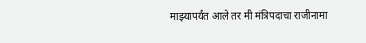माझ्यापर्यंत आले तर मी मंत्रिपदाचा राजीनामा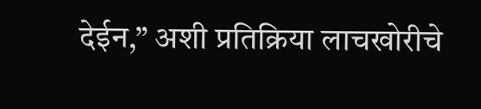देईन,” अशी प्रतिक्रिया लाचखोरीचे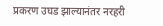प्रकरण उघड झाल्यानंतर नरहरी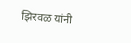झिरवळ यांनी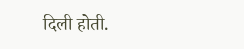दिली होती.